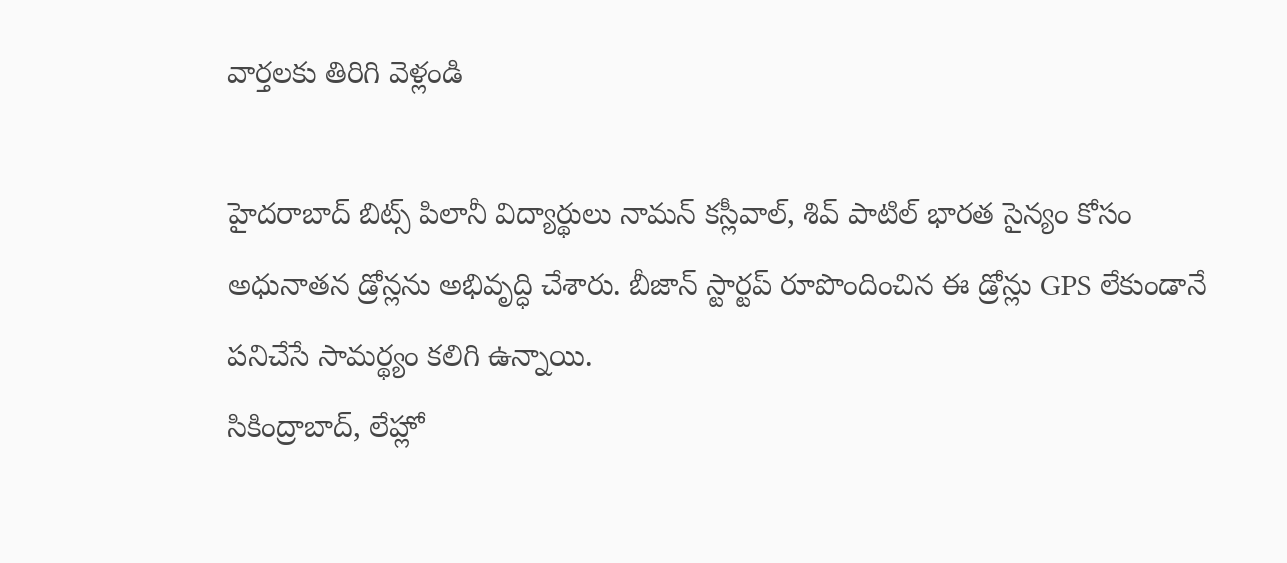వార్తలకు తిరిగి వెళ్లండి

హైదరాబాద్ బిట్స్ పిలానీ విద్యార్థులు నామన్ కస్లీవాల్, శివ్ పాటిల్ భారత సైన్యం కోసం అధునాతన డ్రోన్లను అభివృద్ధి చేశారు. బీజాన్ స్టార్టప్ రూపొందించిన ఈ డ్రోన్లు GPS లేకుండానే పనిచేసే సామర్థ్యం కలిగి ఉన్నాయి.
సికింద్రాబాద్, లేహ్లో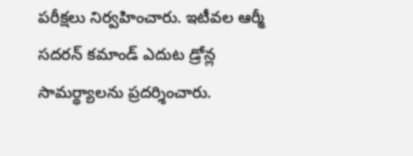పరీక్షలు నిర్వహించారు. ఇటీవల ఆర్మీ సదరన్ కమాండ్ ఎదుట డ్రోన్ల సామర్థ్యాలను ప్రదర్శించారు.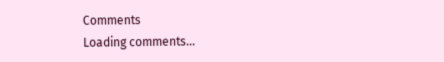Comments
Loading comments...